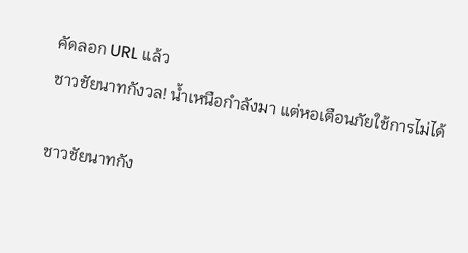คัดลอก URL แล้ว
ชาวชัยนาทกังวล! น้ำเหนือกำลังมา แต่หอเตือนภัยใช้การไม่ได้

ชาวชัยนาทกัง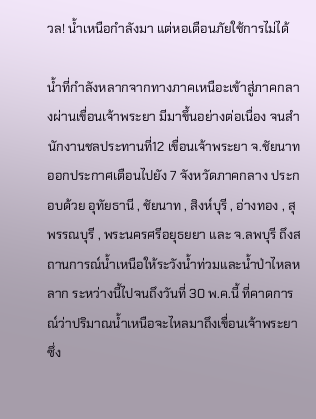วล! น้ำเหนือกำลังมา แต่หอเตือนภัยใช้การไม่ได้

น้ำที่กำลังหลากจากทางภาคเหนือะเข้าสู่ภาคกลางผ่านเขื่อนเจ้าพระยา มีมาขึ้นอย่างต่อเนื่อง จนสำนักงานชลประทานที่12 เขื่อนเจ้าพระยา จ.ชัยนาท ออกประกาศเตือนไปยัง 7 จังหวัดภาคกลาง ประกอบด้วย อุทัยธานี , ชัยนาท , สิงห์บุรี , อ่างทอง , สุพรรณบุรี , พระนครศรีอยุธยยา และ จ.ลพบุรี ถึงสถานการณ์น้ำเหนือให้ระวังน้ำท่วมและน้ำป่าไหลหลาก ระหว่างนี้ไปจนถึงวันที่ 30 พ.ค.นี้ ที่คาดการณ์ว่าปริมาณน้ำเหนือจะไหลมาถึงเขื่อนเจ้าพระยา ซึ่ง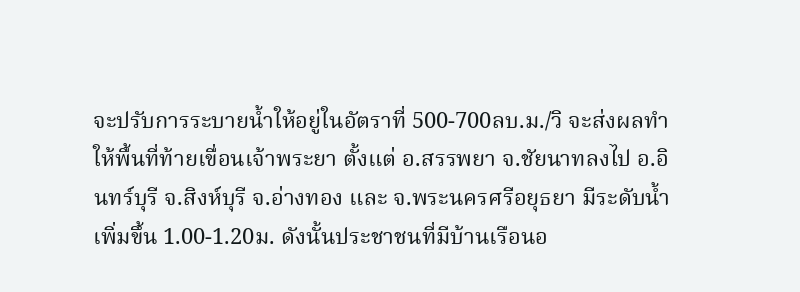จะปรับการระบายน้ำให้อยู่ในอัตราที่ 500-700ลบ.ม./วิ จะส่งผลทำให้พื้นที่ท้ายเขื่อนเจ้าพระยา ตั้งแต่ อ.สรรพยา จ.ชัยนาทลงไป อ.อินทร์บุรี จ.สิงห์บุรี จ.อ่างทอง และ จ.พระนครศรีอยุธยา มีระดับน้ำเพิ่มขึ้น 1.00-1.20ม. ดังนั้นประชาชนที่มีบ้านเรือนอ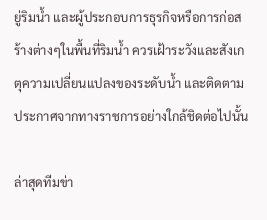ยู่ริมน้ำ และผู้ประกอบการธุรกิจหรือการก่อสร้างต่างๆในพื้นที่ริมน้ำ ควรเฝ้าระวังและสังเกตุความเปลี่ยนแปลงของระดับน้ำ และติดตามประกาศจากทางราชการอย่างใกล้ชิดต่อไปนั้น

ล่าสุดทีมข่า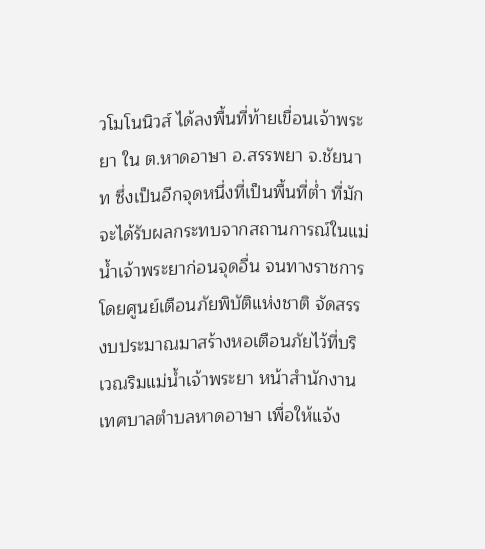วโมโนนิวส์ ได้ลงพื้นที่ท้ายเขื่อนเจ้าพระยา ใน ต.หาดอาษา อ.สรรพยา จ.ชัยนาท ซึ่งเป็นอีกจุดหนึ่งที่เป็นพื้นที่ต่ำ ที่มักจะได้รับผลกระทบจากสถานการณ์ในแม่น้ำเจ้าพระยาก่อนจุดอื่น จนทางราชการโดยศูนย์เตือนภัยพิบัติแห่งชาติ จัดสรรงบประมาณมาสร้างหอเตือนภัยไว้ที่บริเวณริมแม่น้ำเจ้าพระยา หน้าสำนักงานเทศบาลตำบลหาดอาษา เพื่อให้แจ้ง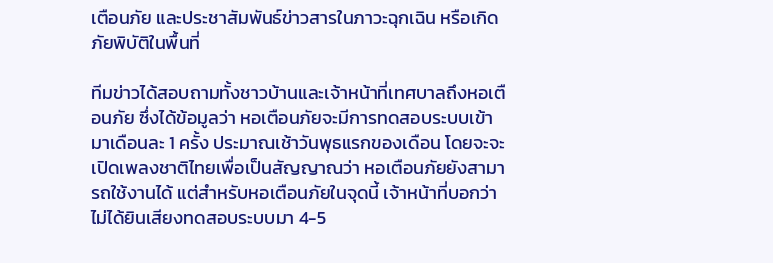เตือนภัย และประชาสัมพันธ์ข่าวสารในภาวะฉุกเฉิน หรือเกิดภัยพิบัติในพื้นที่

ทีมข่าวได้สอบถามทั้งชาวบ้านและเจ้าหน้าที่เทศบาลถึงหอเตือนภัย ซึ่งได้ข้อมูลว่า หอเตือนภัยจะมีการทดสอบระบบเข้ามาเดือนละ 1 ครั้ง ประมาณเช้าวันพุธแรกของเดือน โดยจะจะเปิดเพลงชาติไทยเพื่อเป็นสัญญาณว่า หอเตือนภัยยังสามารถใช้งานได้ แต่สำหรับหอเตือนภัยในจุดนี้ เจ้าหน้าที่บอกว่าไม่ได้ยินเสียงทดสอบระบบมา 4-5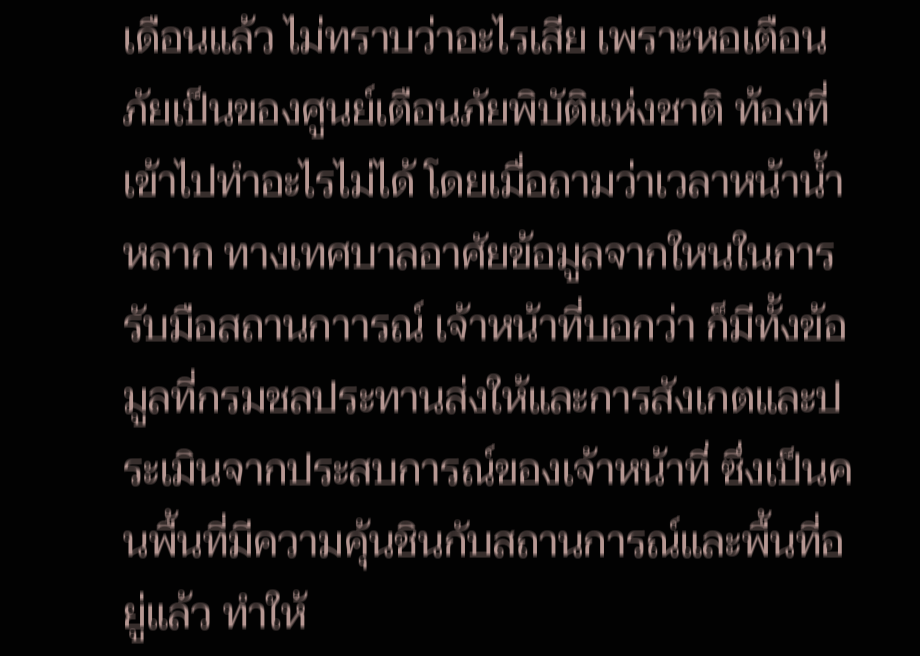เดือนแล้ว ไม่ทราบว่าอะไรเสีย เพราะหอเตือนภัยเป็นของศูนย์เตือนภัยพิบัติแห่งชาติ ท้องที่เข้าไปทำอะไรไม่ได้ โดยเมื่อถามว่าเวลาหน้าน้ำหลาก ทางเทศบาลอาศัยข้อมูลจากใหนในการรับมือสถานกาารณ์ เจ้าหน้าที่บอกว่า ก็มีทั้งข้อมูลที่กรมชลประทานส่งให้และการสังเกตและประเมินจากประสบการณ์ของเจ้าหน้าที่ ซึ่งเป็นคนพื้นที่มีความคุ้นชินกับสถานการณ์และพื้นที่อยู่แล้ว ทำให้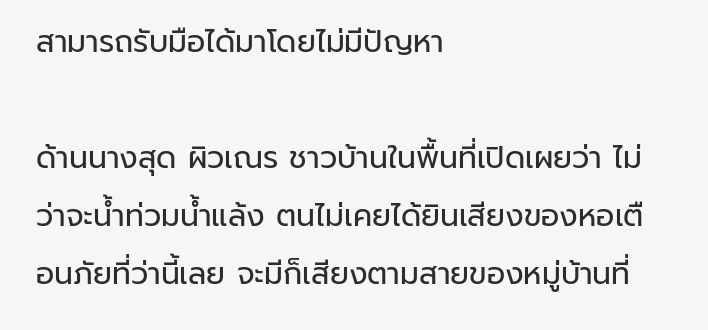สามารถรับมือได้มาโดยไม่มีปัญหา

ด้านนางสุด ผิวเณร ชาวบ้านในพื้นที่เปิดเผยว่า ไม่ว่าจะน้ำท่วมน้ำแล้ง ตนไม่เคยได้ยินเสียงของหอเตือนภัยที่ว่านี้เลย จะมีก็เสียงตามสายของหมู่บ้านที่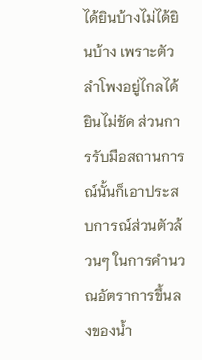ได้ยินบ้างไม่ได้ยินบ้าง เพราะตัวลำโพงอยู่ไกลได้ยินไม่ชัด ส่วนการรับมือสถานการณ์นั้นก็เอาประสบการณ์ส่วนตัวล้วนๆ ในการคำนวณอัตราการขึ้นลงของน้ำ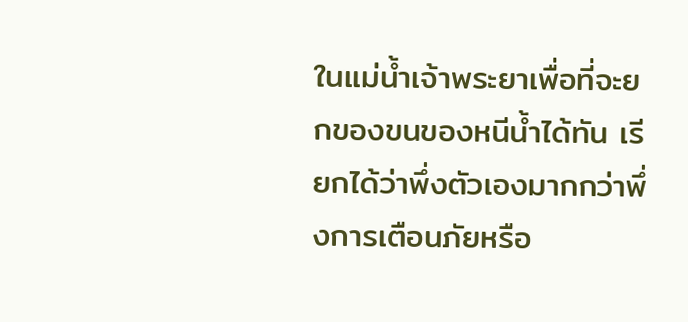ในแม่น้ำเจ้าพระยาเพื่อที่จะยกของขนของหนีน้ำได้ทัน เรียกได้ว่าพึ่งตัวเองมากกว่าพึ่งการเตือนภัยหรือ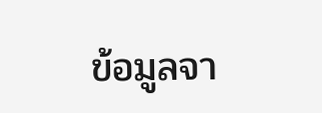ข้อมูลจา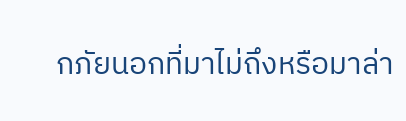กภัยนอกที่มาไม่ถึงหรือมาล่า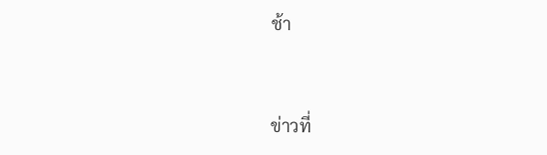ช้า


ข่าวที่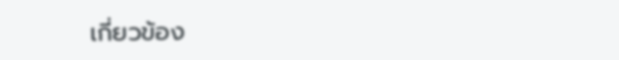เกี่ยวข้อง